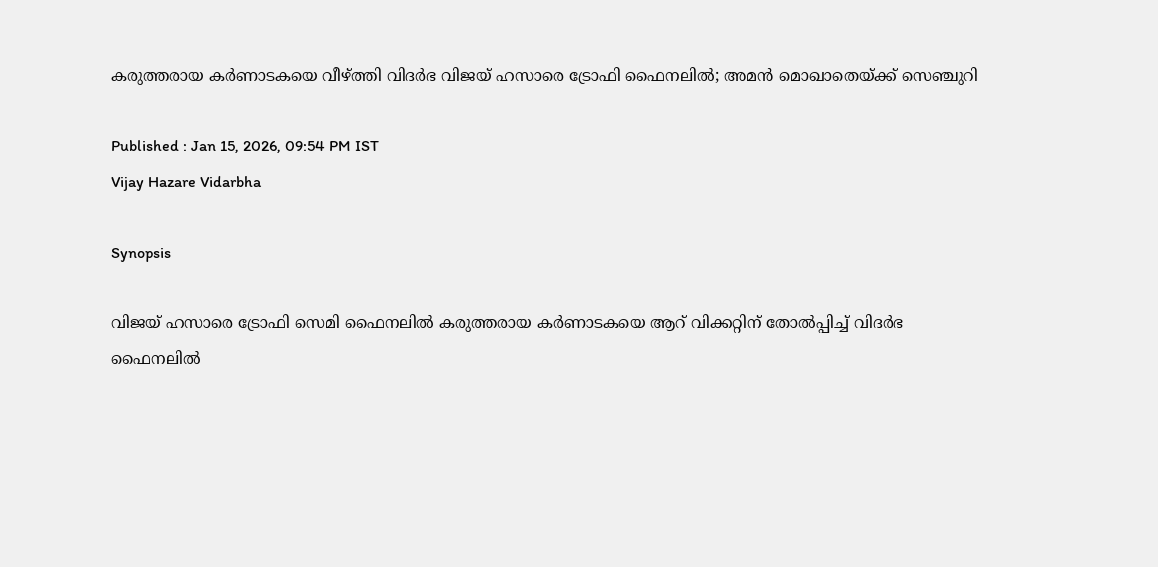കരുത്തരായ കര്‍ണാടകയെ വീഴ്ത്തി വിദര്‍ഭ വിജയ് ഹസാരെ ട്രോഫി ഫൈനലില്‍; അമന്‍ മൊഖാതെയ്ക്ക് സെഞ്ചുറി

Published : Jan 15, 2026, 09:54 PM IST
Vijay Hazare Vidarbha

Synopsis

വിജയ് ഹസാരെ ട്രോഫി സെമി ഫൈനലില്‍ കരുത്തരായ കര്‍ണാടകയെ ആറ് വിക്കറ്റിന് തോല്‍പ്പിച്ച് വിദര്‍ഭ ഫൈനലില്‍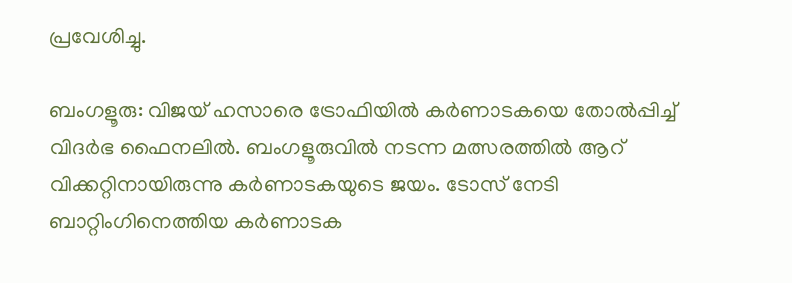പ്രവേശിച്ചു.

ബംഗളൂരു: വിജയ് ഹസാരെ ട്രോഫിയില്‍ കര്‍ണാടകയെ തോല്‍പ്പിച്ച് വിദര്‍ഭ ഫൈനലില്‍. ബംഗളൂരുവില്‍ നടന്ന മത്സരത്തില്‍ ആറ് വിക്കറ്റിനായിരുന്നു കര്‍ണാടകയുടെ ജയം. ടോസ് നേടി ബാറ്റിംഗിനെത്തിയ കര്‍ണാടക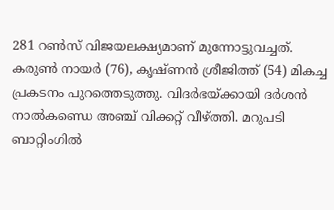281 റണ്‍സ് വിജയലക്ഷ്യമാണ് മുന്നോട്ടുവച്ചത്. കരുണ്‍ നായര്‍ (76), കൃഷ്ണന്‍ ശ്രീജിത്ത് (54) മികച്ച പ്രകടനം പുറത്തെടുത്തു. വിദര്‍ഭയ്ക്കായി ദര്‍ശന്‍ നാല്‍കണ്ഡെ അഞ്ച് വിക്കറ്റ് വീഴ്ത്തി. മറുപടി ബാറ്റിംഗില്‍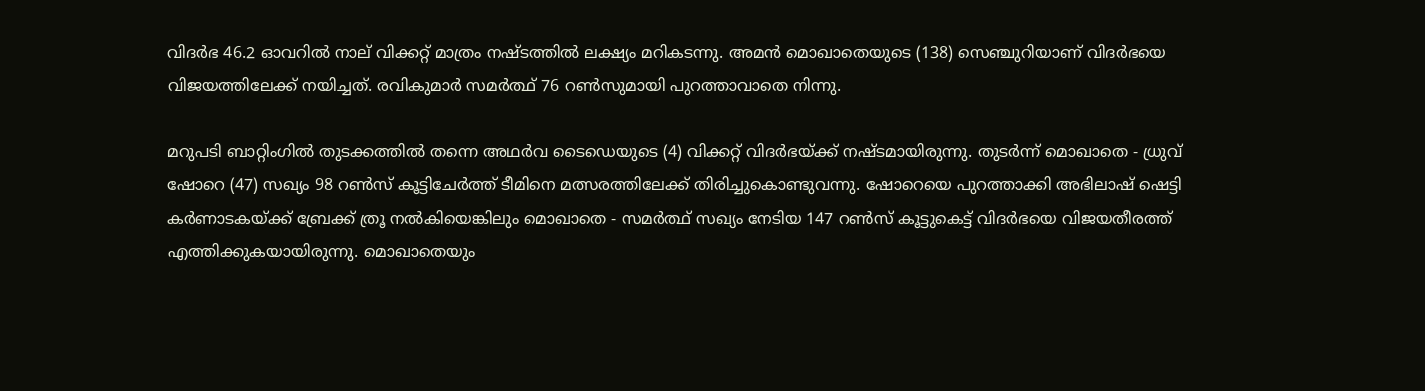വിദര്‍ഭ 46.2 ഓവറില്‍ നാല് വിക്കറ്റ് മാത്രം നഷ്ടത്തില്‍ ലക്ഷ്യം മറികടന്നു. അമന്‍ മൊഖാതെയുടെ (138) സെഞ്ചുറിയാണ് വിദര്‍ഭയെ വിജയത്തിലേക്ക് നയിച്ചത്. രവികുമാര്‍ സമര്‍ത്ഥ് 76 റണ്‍സുമായി പുറത്താവാതെ നിന്നു.

മറുപടി ബാറ്റിംഗില്‍ തുടക്കത്തില്‍ തന്നെ അഥര്‍വ ടൈഡെയുടെ (4) വിക്കറ്റ് വിദര്‍ഭയ്ക്ക് നഷ്ടമായിരുന്നു. തുടര്‍ന്ന് മൊഖാതെ - ധ്രുവ് ഷോറെ (47) സഖ്യം 98 റണ്‍സ് കൂട്ടിചേര്‍ത്ത് ടീമിനെ മത്സരത്തിലേക്ക് തിരിച്ചുകൊണ്ടുവന്നു. ഷോറെയെ പുറത്താക്കി അഭിലാഷ് ഷെട്ടി കര്‍ണാടകയ്ക്ക് ബ്രേക്ക് ത്രൂ നല്‍കിയെങ്കിലും മൊഖാതെ - സമര്‍ത്ഥ് സഖ്യം നേടിയ 147 റണ്‍സ് കൂട്ടുകെട്ട് വിദര്‍ഭയെ വിജയതീരത്ത് എത്തിക്കുകയായിരുന്നു. മൊഖാതെയും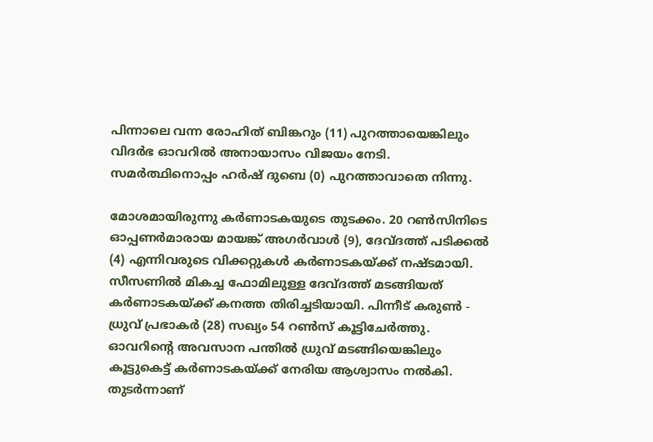പിന്നാലെ വന്ന രോഹിത് ബിങ്കറും (11) പുറത്തായെങ്കിലും വിദര്‍ഭ ഓവറില്‍ അനായാസം വിജയം നേടി. സമര്‍ത്ഥിനൊപ്പം ഹര്‍ഷ് ദുബെ (0) പുറത്താവാതെ നിന്നു.

മോശമായിരുന്നു കര്‍ണാടകയുടെ തുടക്കം. 20 റണ്‍സിനിടെ ഓപ്പണര്‍മാരായ മായങ്ക് അഗര്‍വാള്‍ (9), ദേവ്ദത്ത് പടിക്കല്‍ (4) എന്നിവരുടെ വിക്കറ്റുകള്‍ കര്‍ണാടകയ്ക്ക് നഷ്ടമായി. സീസണില്‍ മികച്ച ഫോമിലുള്ള ദേവ്ദത്ത് മടങ്ങിയത് കര്‍ണാടകയ്ക്ക് കനത്ത തിരിച്ചടിയായി. പിന്നീട് കരുണ്‍ - ധ്രുവ് പ്രഭാകര്‍ (28) സഖ്യം 54 റണ്‍സ് കൂട്ടിചേര്‍ത്തു. ഓവറിന്റെ അവസാന പന്തില്‍ ധ്രുവ് മടങ്ങിയെങ്കിലും കൂട്ടുകെട്ട് കര്‍ണാടകയ്ക്ക് നേരിയ ആശ്വാസം നല്‍കി. തുടര്‍ന്നാണ്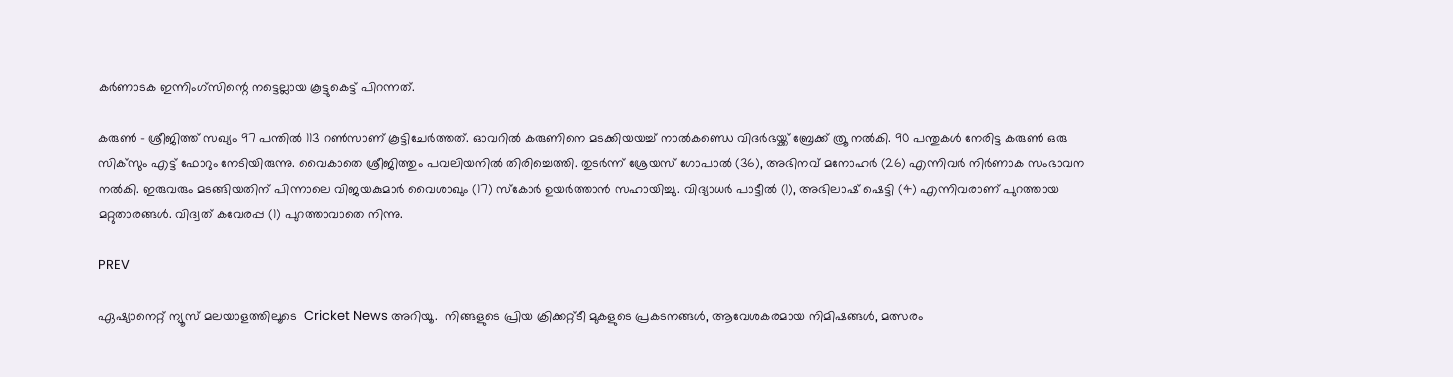കര്‍ണാടക ഇന്നിംഗ്‌സിന്റെ നട്ടെല്ലായ കൂട്ടുകെട്ട് പിറന്നത്.

കരുണ്‍ - ശ്രീജിത്ത് സഖ്യം 97 പന്തില്‍ 113 റണ്‍സാണ് കൂട്ടിചേര്‍ത്തത്. ഓവറില്‍ കരുണിനെ മടക്കിയയച്ച് നാല്‍കണ്ഡെ വിദര്‍ഭയ്ക്ക് ബ്രേക്ക് ത്രൂ നല്‍കി. 90 പന്തുകള്‍ നേരിട്ട കരുണ്‍ ഒരു സിക്‌സും എട്ട് ഫോറും നേടിയിരുന്നു. വൈകാതെ ശ്രീജിത്തും പവലിയനില്‍ തിരിച്ചെത്തി. തുടര്‍ന്ന് ശ്രേയസ് ഗോപാല്‍ (36), അഭിനവ് മനോഹര്‍ (26) എന്നിവര്‍ നിര്‍ണാക സംഭാവന നല്‍കി. ഇരുവരും മടങ്ങിയതിന് പിന്നാലെ വിജയകുമാര്‍ വൈശാഖും (17) സ്‌കോര്‍ ഉയര്‍ത്താന്‍ സഹായിച്ചു. വിദ്യാധര്‍ പാട്ടീല്‍ (1), അഭിലാഷ് ഷെട്ടി (4) എന്നിവരാണ് പുറത്തായ മറ്റുതാരങ്ങള്‍. വിദ്വത് കവേരപ്പ (1) പുറത്താവാതെ നിന്നു.

PREV

ഏഷ്യാനെറ്റ് ന്യൂസ് മലയാളത്തിലൂടെ  Cricket News അറിയൂ.  നിങ്ങളുടെ പ്രിയ ക്രിക്കറ്റ്ടീ മുകളുടെ പ്രകടനങ്ങൾ, ആവേശകരമായ നിമിഷങ്ങൾ, മത്സരം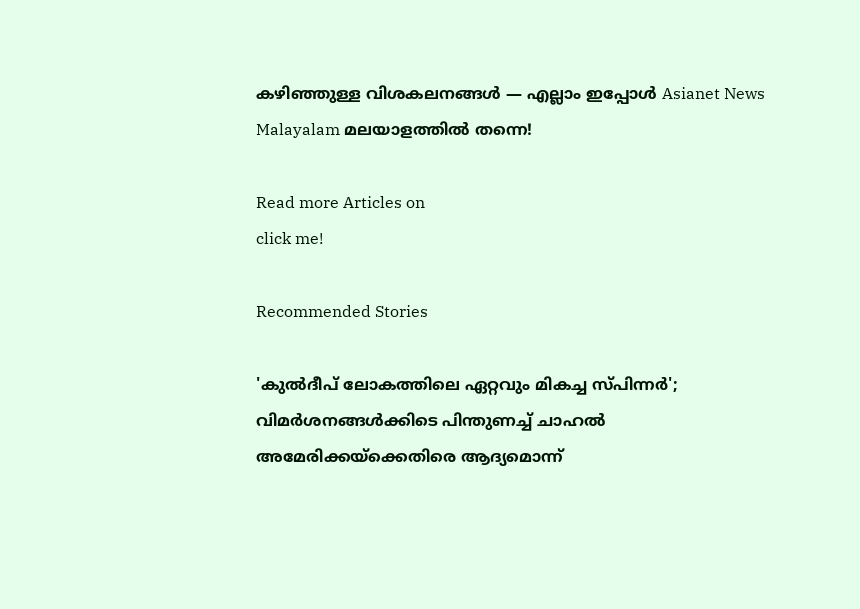കഴിഞ്ഞുള്ള വിശകലനങ്ങൾ — എല്ലാം ഇപ്പോൾ Asianet News Malayalam മലയാളത്തിൽ തന്നെ!

Read more Articles on
click me!

Recommended Stories

'കുല്‍ദീപ് ലോകത്തിലെ ഏറ്റവും മികച്ച സ്പിന്നര്‍'; വിമര്‍ശനങ്ങള്‍ക്കിടെ പിന്തുണച്ച് ചാഹല്‍
അമേരിക്കയ്‌ക്കെതിരെ ആദ്യമൊന്ന്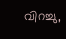വിറച്ചു,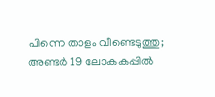പിന്നെ താളം വീണ്ടെടുത്തു; അണ്ടര്‍ 19 ലോകകപ്പില്‍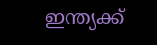ഇന്ത്യക്ക്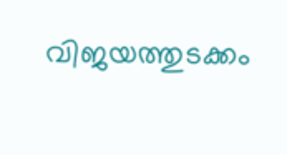വിജയത്തുടക്കം